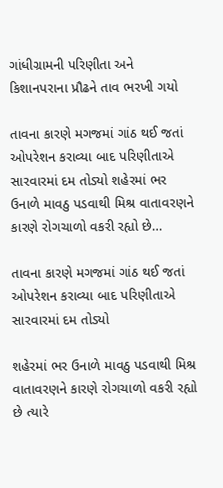ગાંધીગ્રામની પરિણીતા અને કિશાનપરાના પ્રૌઢને તાવ ભરખી ગયો

તાવના કારણે મગજમાં ગાંઠ થઈ જતાં ઓપરેશન કરાવ્યા બાદ પરિણીતાએ સારવારમાં દમ તોડ્યો શહેરમાં ભર ઉનાળે માવઠુ પડવાથી મિશ્ર વાતાવરણને કારણે રોગચાળો વકરી રહ્યો છે…

તાવના કારણે મગજમાં ગાંઠ થઈ જતાં ઓપરેશન કરાવ્યા બાદ પરિણીતાએ સારવારમાં દમ તોડ્યો

શહેરમાં ભર ઉનાળે માવઠુ પડવાથી મિશ્ર વાતાવરણને કારણે રોગચાળો વકરી રહ્યો છે ત્યારે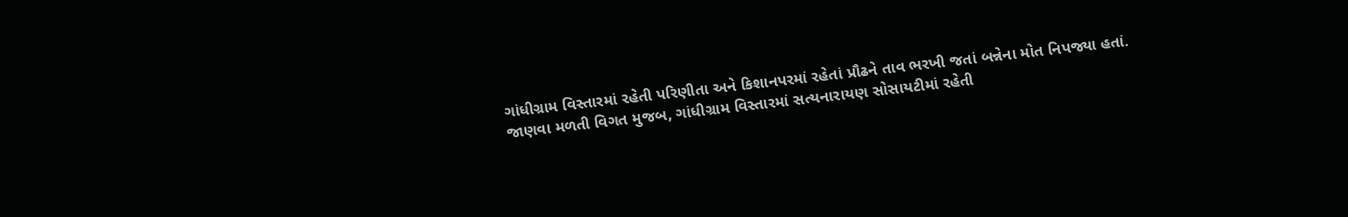ગાંધીગ્રામ વિસ્તારમાં રહેતી પરિણીતા અને કિશાનપરમાં રહેતાં પ્રૌઢને તાવ ભરખી જતાં બન્નેના મોત નિપજ્યા હતાં.
જાણવા મળતી વિગત મુજબ, ગાંધીગ્રામ વિસ્તારમાં સત્યનારાયણ સોસાયટીમાં રહેતી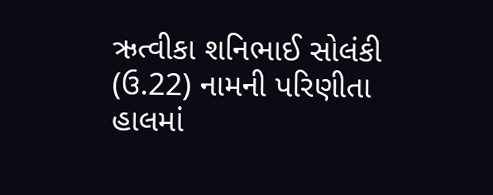ઋત્વીકા શનિભાઈ સોલંકી (ઉ.22) નામની પરિણીતા હાલમાં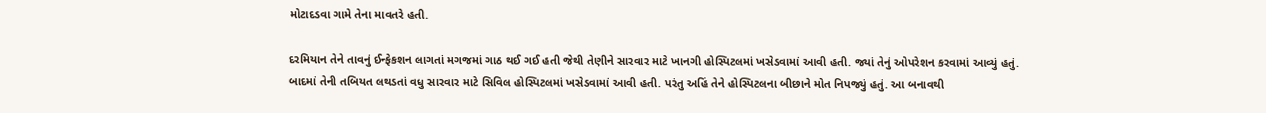મોટાદડવા ગામે તેના માવતરે હતી.

દરમિયાન તેને તાવનું ઈન્ફેકશન લાગતાં મગજમાં ગાઠ થઈ ગઈ હતી જેથી તેણીને સારવાર માટે ખાનગી હોસ્પિટલમાં ખસેડવામાં આવી હતી. જ્યાં તેનું ઓપરેશન કરવામાં આવ્યું હતું. બાદમાં તેની તબિયત લથડતાં વધુ સારવાર માટે સિવિલ હોસ્પિટલમાં ખસેડવામાં આવી હતી. પરંતુ અહિં તેને હોસ્પિટલના બીછાને મોત નિપજ્યું હતું. આ બનાવથી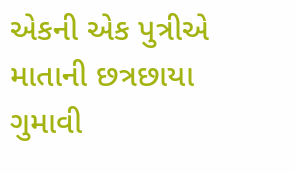એકની એક પુત્રીએ માતાની છત્રછાયા ગુમાવી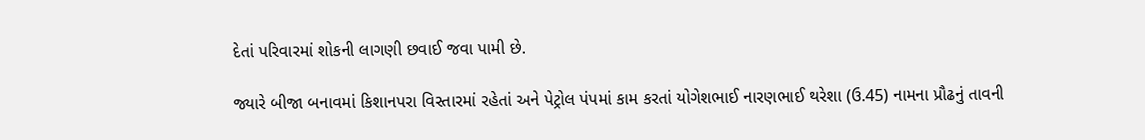દેતાં પરિવારમાં શોકની લાગણી છવાઈ જવા પામી છે.

જ્યારે બીજા બનાવમાં કિશાનપરા વિસ્તારમાં રહેતાં અને પેટ્રોલ પંપમાં કામ કરતાં યોગેશભાઈ નારણભાઈ થરેશા (ઉ.45) નામના પ્રૌઢનું તાવની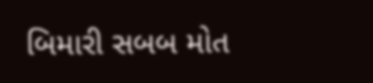બિમારી સબબ મોત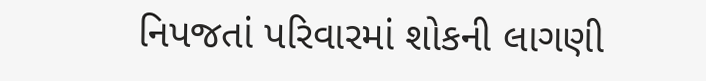નિપજતાં પરિવારમાં શોકની લાગણી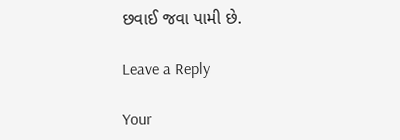છવાઈ જવા પામી છે.

Leave a Reply

Your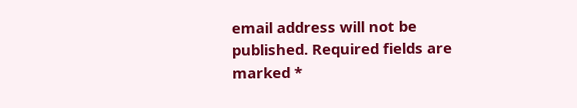email address will not be published. Required fields are marked *